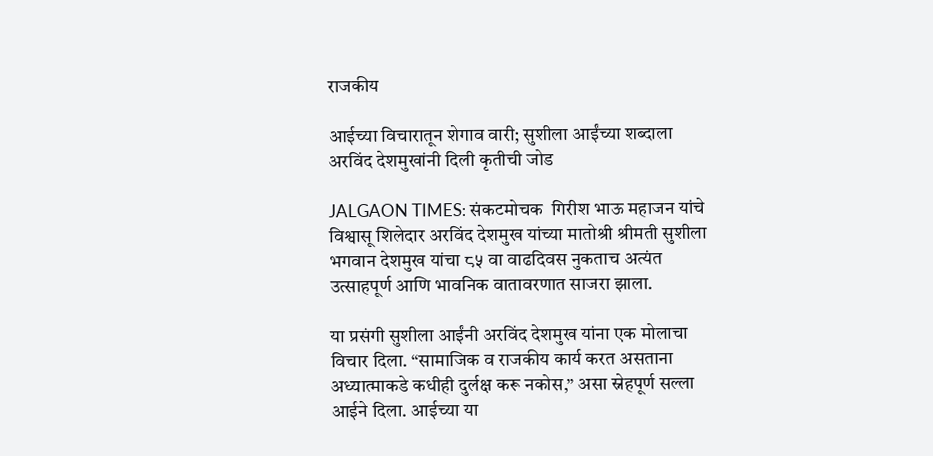राजकीय

आईच्या विचारातून शेगाव वारी; सुशीला आईंच्या शब्दाला अरविंद देशमुखांनी दिली कृतीची जोड

JALGAON TIMES: संकटमोचक  गिरीश भाऊ महाजन यांचे विश्वासू शिलेदार अरविंद देशमुख यांच्या मातोश्री श्रीमती सुशीला भगवान देशमुख यांचा ८५ वा वाढदिवस नुकताच अत्यंत उत्साहपूर्ण आणि भावनिक वातावरणात साजरा झाला.

या प्रसंगी सुशीला आईंनी अरविंद देशमुख यांना एक मोलाचा विचार दिला. “सामाजिक व राजकीय कार्य करत असताना अध्यात्माकडे कधीही दुर्लक्ष करू नकोस,” असा स्नेहपूर्ण सल्ला आईने दिला. आईच्या या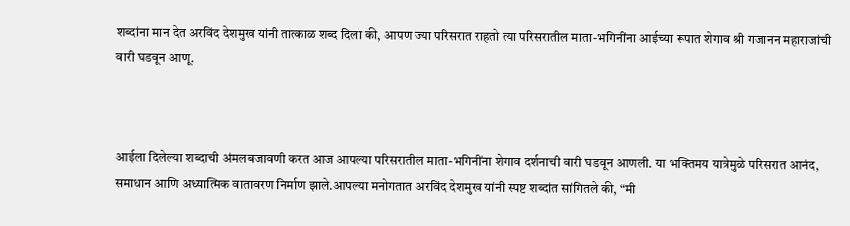शब्दांना मान देत अरविंद देशमुख यांनी तात्काळ शब्द दिला की, आपण ज्या परिसरात राहतो त्या परिसरातील माता-भगिनींना आईच्या रूपात शेगाव श्री गजानन महाराजांची वारी घडवून आणू.



आईला दिलेल्या शब्दाची अंमलबजावणी करत आज आपल्या परिसरातील माता-भगिनींना शेगाव दर्शनाची वारी घडवून आणली. या भक्तिमय यात्रेमुळे परिसरात आनंद, समाधान आणि अध्यात्मिक वातावरण निर्माण झाले.आपल्या मनोगतात अरविंद देशमुख यांनी स्पष्ट शब्दांत सांगितले की, “मी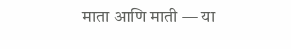माता आणि माती — या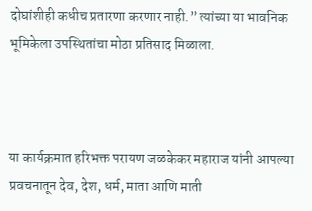दोघांशीही कधीच प्रतारणा करणार नाही.” त्यांच्या या भावनिक भूमिकेला उपस्थितांचा मोठा प्रतिसाद मिळाला.



या कार्यक्रमात हरिभक्त परायण जळकेकर महाराज यांनी आपल्या प्रवचनातून देव, देश, धर्म, माता आणि माती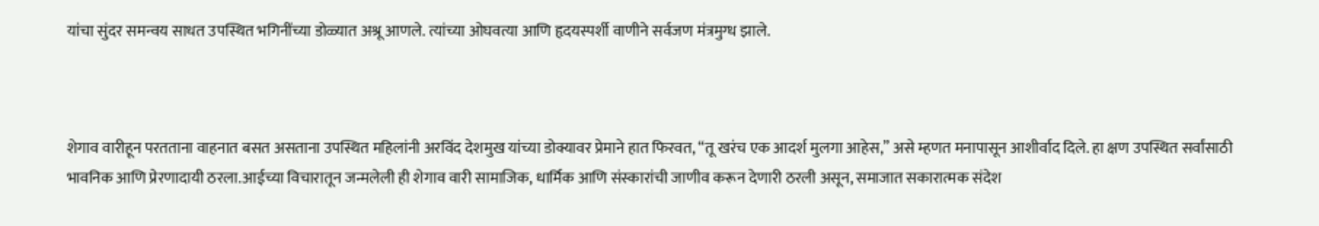यांचा सुंदर समन्वय साधत उपस्थित भगिनींच्या डोळ्यात अश्रू आणले. त्यांच्या ओघवत्या आणि हृदयस्पर्शी वाणीने सर्वजण मंत्रमुग्ध झाले.



शेगाव वारीहून परतताना वाहनात बसत असताना उपस्थित महिलांनी अरविंद देशमुख यांच्या डोक्यावर प्रेमाने हात फिरवत, “तू खरंच एक आदर्श मुलगा आहेस,” असे म्हणत मनापासून आशीर्वाद दिले. हा क्षण उपस्थित सर्वांसाठी भावनिक आणि प्रेरणादायी ठरला.आईच्या विचारातून जन्मलेली ही शेगाव वारी सामाजिक, धार्मिक आणि संस्कारांची जाणीव करून देणारी ठरली असून, समाजात सकारात्मक संदेश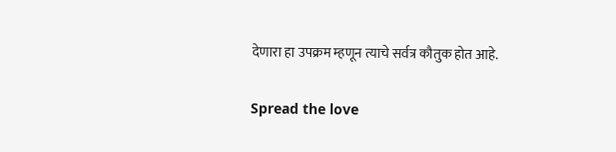देणारा हा उपक्रम म्हणून त्याचे सर्वत्र कौतुक होत आहे.

Spread the love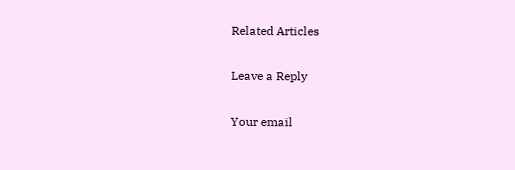Related Articles

Leave a Reply

Your email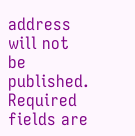address will not be published. Required fields are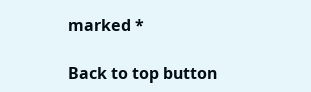marked *

Back to top button